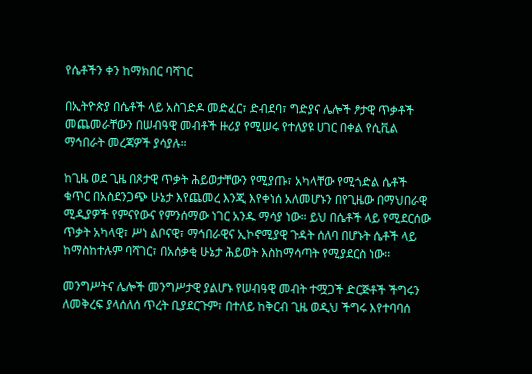የሴቶችን ቀን ከማክበር ባሻገር

በኢትዮጵያ በሴቶች ላይ አስገድዶ መድፈር፣ ድብደባ፣ ግድያና ሌሎች ፆታዊ ጥቃቶች መጨመራቸውን በሠብዓዊ መብቶች ዙሪያ የሚሠሩ የተለያዩ ሀገር በቀል የሲቪል ማኅበራት መረጃዎች ያሳያሉ።

ከጊዜ ወደ ጊዜ በጾታዊ ጥቃት ሕይወታቸውን የሚያጡ፣ አካላቸው የሚጎድል ሴቶች ቁጥር በአስደንጋጭ ሁኔታ እየጨመረ እንጂ እየቀነሰ አለመሆኑን በየጊዜው በማህበራዊ ሚዲያዎች የምናየውና የምንሰማው ነገር አንዱ ማሳያ ነው። ይህ በሴቶች ላይ የሚደርሰው ጥቃት አካላዊ፣ ሥነ ልቦናዊ፣ ማኅበራዊና ኢኮኖሚያዊ ጉዳት ሰለባ በሆኑት ሴቶች ላይ ከማስከተሉም ባሻገር፣ በአሰቃቂ ሁኔታ ሕይወት እስከማሳጣት የሚያደርስ ነው፡፡

መንግሥትና ሌሎች መንግሥታዊ ያልሆኑ የሠብዓዊ መብት ተሟጋች ድርጅቶች ችግሩን ለመቅረፍ ያላሰለሰ ጥረት ቢያደርጉም፣ በተለይ ከቅርብ ጊዜ ወዲህ ችግሩ እየተባባሰ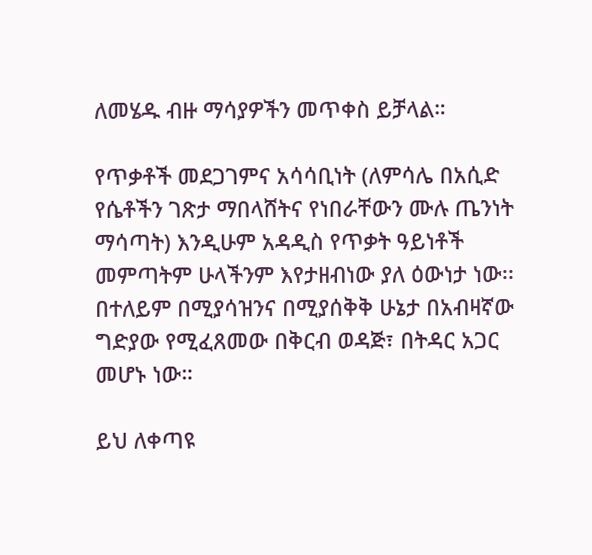ለመሄዱ ብዙ ማሳያዎችን መጥቀስ ይቻላል።

የጥቃቶች መደጋገምና አሳሳቢነት (ለምሳሌ በአሲድ የሴቶችን ገጽታ ማበላሸትና የነበራቸውን ሙሉ ጤንነት ማሳጣት) እንዲሁም አዳዲስ የጥቃት ዓይነቶች መምጣትም ሁላችንም እየታዘብነው ያለ ዕውነታ ነው፡፡ በተለይም በሚያሳዝንና በሚያሰቅቅ ሁኔታ በአብዛኛው ግድያው የሚፈጸመው በቅርብ ወዳጅ፣ በትዳር አጋር መሆኑ ነው።

ይህ ለቀጣዩ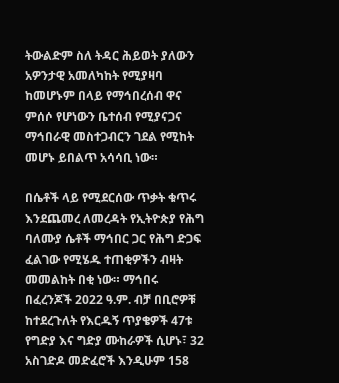ትውልድም ስለ ትዳር ሕይወት ያለውን አዎንታዊ አመለካከት የሚያዛባ ከመሆኑም በላይ የማኅበረሰብ ዋና ምሰሶ የሆነውን ቤተሰብ የሚያናጋና ማኅበራዊ መስተጋብርን ገደል የሚከት መሆኑ ይበልጥ አሳሳቢ ነው።

በሴቶች ላይ የሚደርሰው ጥቃት ቁጥሩ እንደጨመረ ለመረዳት የኢትዮጵያ የሕግ ባለሙያ ሴቶች ማኅበር ጋር የሕግ ድጋፍ ፈልገው የሚሄዱ ተጠቂዎችን ብዛት መመልከት በቂ ነው። ማኅበሩ በፈረንጆች 2022 ዓ.ም. ብቻ በቢሮዎቹ ከተደረጉለት የእርዱኝ ጥያቄዎች 47ቱ የግድያ እና ግድያ ሙከራዎች ሲሆኑ፣ 32 አስገድዶ መድፈሮች እንዲሁም 158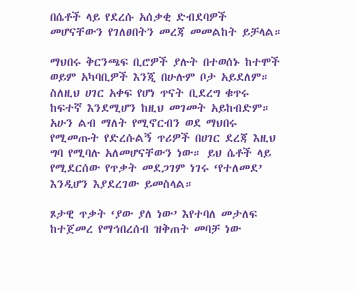በሴቶች ላይ የደረሱ አሰቃቂ ድብደባዎች መሆናቸውን የገለፀበትን መረጃ መመልከት ይቻላል።

ማህበሩ ቅርንጫፍ ቢሮዎች ያሉት በተወሰኑ ከተሞች ወይም አካባቢዎች እንጂ በሁሉም ቦታ አይደለም። ስለዚህ ሀገር አቀፍ የሆነ ጥናት ቢደረግ ቁጥሩ ከፍተኛ እንደሚሆን ከዚህ መገመት አይከብድም። አሁን ልብ ማለት የሚኖርብን ወደ ማህበሩ የሚመጡት የድረሱልኝ ጥሪዎች በሀገር ደረጃ እዚህ ግባ የሚባሉ አለመሆናቸውን ነው። ይህ ሴቶች ላይ የሚደርሰው የጥቃት መደጋገም ነገሩ ‘የተለመደ’ እንዲሆን እያደረገው ይመስላል።

ጾታዊ ጥቃት ‘ያው ያለ ነው’ እየተባለ መታለፍ ከተጀመረ የማኅበረሰብ ዝቅጠት መባቻ ነው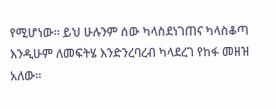የሚሆነው። ይህ ሁሉንም ሰው ካላስደነገጠና ካላስቆጣ እንዲሁም ለመፍትሄ እንድንረባረብ ካላደረገ የከፋ መዘዝ አለው።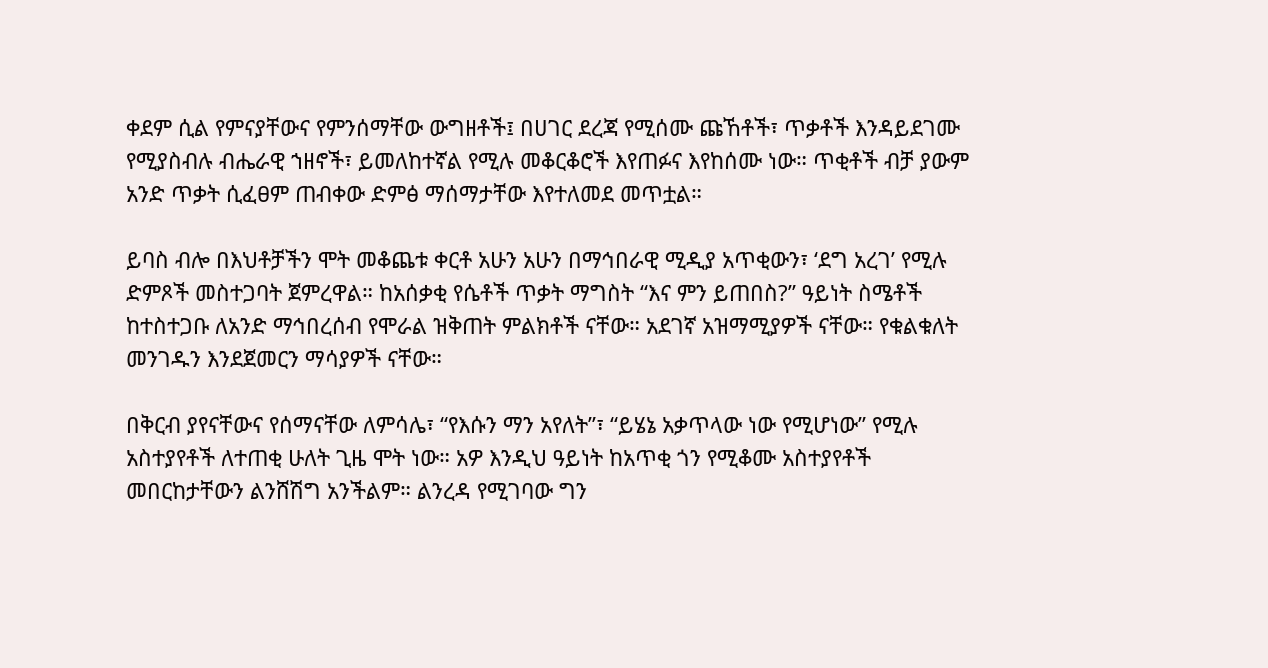ቀደም ሲል የምናያቸውና የምንሰማቸው ውግዘቶች፤ በሀገር ደረጃ የሚሰሙ ጩኸቶች፣ ጥቃቶች እንዳይደገሙ የሚያስብሉ ብሔራዊ ኀዘኖች፣ ይመለከተኛል የሚሉ መቆርቆሮች እየጠፉና እየከሰሙ ነው። ጥቂቶች ብቻ ያውም አንድ ጥቃት ሲፈፀም ጠብቀው ድምፅ ማሰማታቸው እየተለመደ መጥቷል።

ይባስ ብሎ በእህቶቻችን ሞት መቆጨቱ ቀርቶ አሁን አሁን በማኅበራዊ ሚዲያ አጥቂውን፣ ‘ደግ አረገ’ የሚሉ ድምጾች መስተጋባት ጀምረዋል። ከአሰቃቂ የሴቶች ጥቃት ማግስት “እና ምን ይጠበስ?” ዓይነት ስሜቶች ከተስተጋቡ ለአንድ ማኅበረሰብ የሞራል ዝቅጠት ምልክቶች ናቸው። አደገኛ አዝማሚያዎች ናቸው። የቁልቁለት መንገዱን እንደጀመርን ማሳያዎች ናቸው።

በቅርብ ያየናቸውና የሰማናቸው ለምሳሌ፣ “የእሱን ማን አየለት”፣ “ይሄኔ አቃጥላው ነው የሚሆነው” የሚሉ አስተያየቶች ለተጠቂ ሁለት ጊዜ ሞት ነው። አዎ እንዲህ ዓይነት ከአጥቂ ጎን የሚቆሙ አስተያየቶች መበርከታቸውን ልንሸሽግ አንችልም። ልንረዳ የሚገባው ግን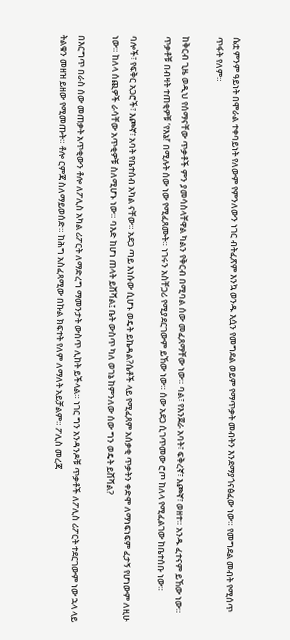ሴቷ ምንም ዓይነት በሞራል ተቀባይነት የለውም የምንለውን ነገር ብትፈጽም እንኳ ወንዱ እሷን የመግደል ወይም የማጥቃት መብትን እንደማያጎናፅፈው ነው። የመግደል መብት የሚሰጥ ጥፋት የለም።

ከቅርብ ጊዜ ወዲህ የሰማናቸው ጥቃቶች ምን ያመሳስላቸዋል ካልን የቅርብ በሚባል ሰው መፈጸማቸው ነው። ባል፣ የእንጀራ አባት፣ ፍቅረኛ፣ እጮኛ፣ ወዘተ። አንዱ ፈተናም ይኸው ነው። ጥቃቶቹ በብዛት ተጠቂዎቹ ‘የእኔ!’ በሚሉት ሰው ነው የሚፈጸሙት። ነገሩን አስቸጋሪ የሚያደርገውም ይኸው ነው። ሰው አደጋ ሲገጥመው ሮጦ ከለላ የሚፈልገው ከቤተሰቡ ነው።

ባሎች፣ የፍቅር አጋሮች፣ እጮኛ፣ አባት የቤተሰብ አካል ናቸው። አደጋ ጣይ እነሱው ሲሆኑ ወዴት ይኬዳል?ሴቶች ላይ የሚፈጸም አሰቃቂ ጥቃትን ቀድሞ ለማነፍነፍም ፈታኝ የሆነውም ለዚሁ ነው። ከለላ ሰጪዎች ራሳቸው አጥቂዎቹ ስለሚሆኑ ነው። ባእድ ከሆነ ጠላት ይሸሻል፤ ቤት ውስጥ ካለ ወገኔ ከምንለው ሰው ግን ወዴት ይሸሻል?

በእርግጥ በራስ ሰው መጠቃት አጥቂውን ቶሎ ለፖሊስ አካል ሪፖርት ለማድረግ ማመንታት ውስጥ ሊከት ይችላል። ነገር ግን አንዳንዶቹ ጥቃቶች ለፖሊስ ሪፖርት ተደርገውም ነው ኋላ ላይ ትልቁን መዘዝ ይዘው የሚመጡት። ቶሎ ርምጃ ስለማይወሰድ። ከሕግ አስፈጻሚው በኩል ክፍተት የለም ለማለት አይቻልም። ፖሊስ መረጃ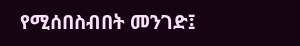የሚሰበስብበት መንገድ፤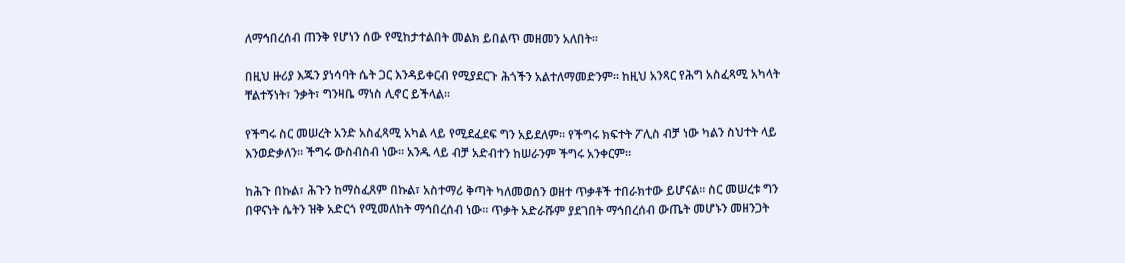ለማኅበረሰብ ጠንቅ የሆነን ሰው የሚከታተልበት መልክ ይበልጥ መዘመን አለበት።

በዚህ ዙሪያ እጁን ያነሳባት ሴት ጋር እንዳይቀርብ የሚያደርጉ ሕጎችን አልተለማመድንም። ከዚህ አንጻር የሕግ አስፈጻሚ አካላት ቸልተኝነት፣ ንቃት፣ ግንዛቤ ማነስ ሊኖር ይችላል።

የችግሩ ስር መሠረት አንድ አስፈጻሚ አካል ላይ የሚደፈደፍ ግን አይደለም። የችግሩ ክፍተት ፖሊስ ብቻ ነው ካልን ስህተት ላይ እንወድቃለን። ችግሩ ውስብስብ ነው። አንዱ ላይ ብቻ አድብተን ከሠራንም ችግሩ አንቀርም።

ከሕጉ በኩል፣ ሕጉን ከማስፈጸም በኩል፣ አስተማሪ ቅጣት ካለመወሰን ወዘተ ጥቃቶች ተበራክተው ይሆናል። ስር መሠረቱ ግን በዋናነት ሴትን ዝቅ አድርጎ የሚመለከት ማኅበረሰብ ነው። ጥቃት አድራሹም ያደገበት ማኅበረሰብ ውጤት መሆኑን መዘንጋት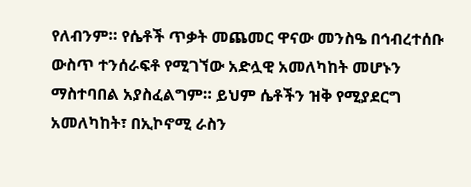የለብንም። የሴቶች ጥቃት መጨመር ዋናው መንስዔ በኅብረተሰቡ ውስጥ ተንሰራፍቶ የሚገኘው አድሏዊ አመለካከት መሆኑን ማስተባበል አያስፈልግም። ይህም ሴቶችን ዝቅ የሚያደርግ አመለካከት፣ በኢኮኖሚ ራስን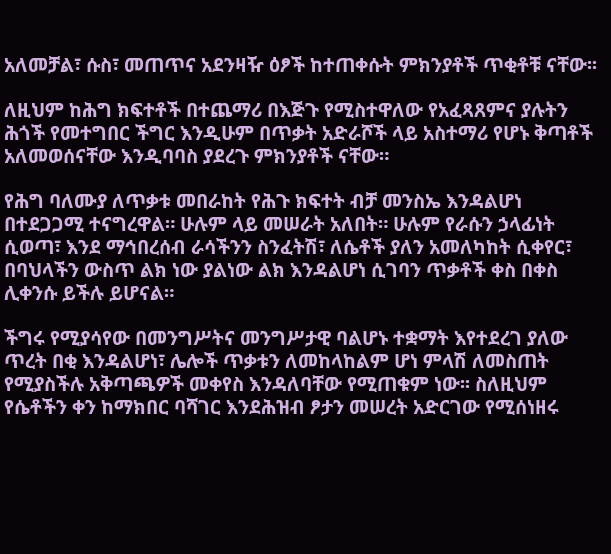አለመቻል፣ ሱስ፣ መጠጥና አደንዛዥ ዕፆች ከተጠቀሱት ምክንያቶች ጥቂቶቹ ናቸው፡፡

ለዚህም ከሕግ ክፍተቶች በተጨማሪ በእጅጉ የሚስተዋለው የአፈጻጸምና ያሉትን ሕጎች የመተግበር ችግር እንዲሁም በጥቃት አድራሾች ላይ አስተማሪ የሆኑ ቅጣቶች አለመወሰናቸው እንዲባባስ ያደረጉ ምክንያቶች ናቸው።

የሕግ ባለሙያ ለጥቃቱ መበራከት የሕጉ ክፍተት ብቻ መንስኤ እንዳልሆነ በተደጋጋሚ ተናግረዋል። ሁሉም ላይ መሠራት አለበት። ሁሉም የራሱን ኃላፊነት ሲወጣ፣ እንደ ማኅበረሰብ ራሳችንን ስንፈትሽ፣ ለሴቶች ያለን አመለካከት ሲቀየር፣ በባህላችን ውስጥ ልክ ነው ያልነው ልክ እንዳልሆነ ሲገባን ጥቃቶች ቀስ በቀስ ሊቀንሱ ይችሉ ይሆናል።

ችግሩ የሚያሳየው በመንግሥትና መንግሥታዊ ባልሆኑ ተቋማት እየተደረገ ያለው ጥረት በቂ እንዳልሆነ፣ ሌሎች ጥቃቱን ለመከላከልም ሆነ ምላሽ ለመስጠት የሚያስችሉ አቅጣጫዎች መቀየስ እንዳለባቸው የሚጠቁም ነው፡፡ ስለዚህም የሴቶችን ቀን ከማክበር ባሻገር እንደሕዝብ ፆታን መሠረት አድርገው የሚሰነዘሩ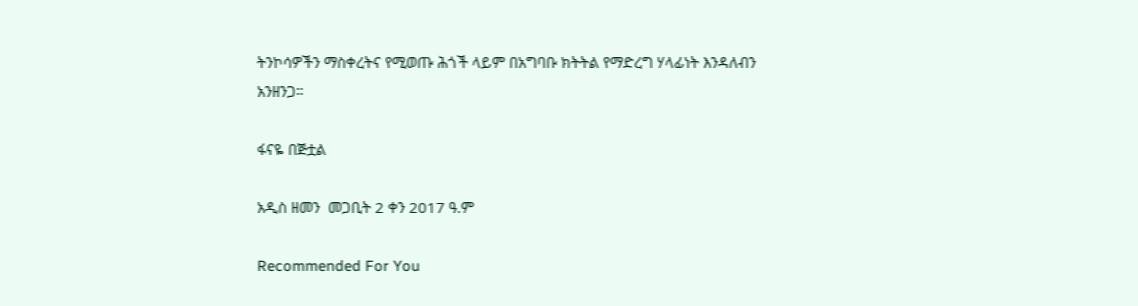ትንኮሳዎችን ማስቀረትና የሚወጡ ሕጎች ላይም በአግባቡ ክትትል የማድረግ ሃላፊነት እንዳለብን አንዘንጋ።

ፋናዬ በጅቷል

አዲስ ዘመን  መጋቢት 2 ቀን 2017 ዓ.ም

Recommended For You